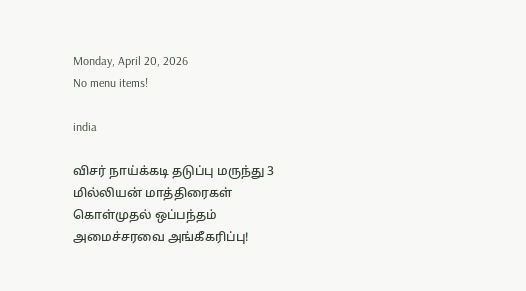Monday, April 20, 2026
No menu items!

india

விசர் நாய்க்கடி தடுப்பு மருந்து 3 மில்லியன் மாத்திரைகள் கொள்முதல் ஒப்பந்தம் அமைச்சரவை அங்கீகரிப்பு!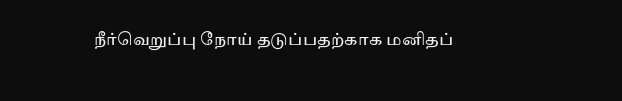நீர்வெறுப்பு நோய் தடுப்பதற்காக மனிதப்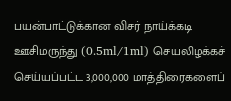பயன்பாட்டுக்கான விசர் நாய்க்கடி ஊசிமருந்து (0.5ml/1ml) செயலிழக்கச் செய்யப்பட்ட 3,000,000 மாத்திரைகளைப்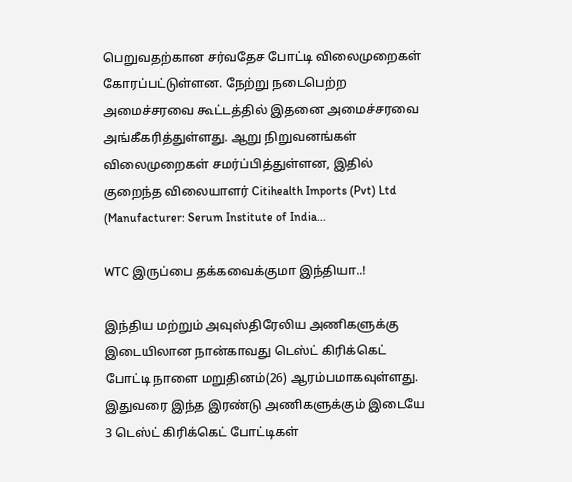பெறுவதற்கான சர்வதேச போட்டி விலைமுறைகள் கோரப்பட்டுள்ளன. நேற்று நடைபெற்ற அமைச்சரவை கூட்டத்தில் இதனை அமைச்சரவை அங்கீகரித்துள்ளது. ஆறு நிறுவனங்கள் விலைமுறைகள் சமர்ப்பித்துள்ளன, இதில் குறைந்த விலையாளர் Citihealth Imports (Pvt) Ltd (Manufacturer: Serum Institute of India...

WTC இருப்பை தக்கவைக்குமா இந்தியா..!

இந்திய மற்றும் அவுஸ்திரேலிய அணிகளுக்கு இடையிலான நான்காவது டெஸ்ட் கிரிக்கெட் போட்டி நாளை மறுதினம்(26) ஆரம்பமாகவுள்ளது. இதுவரை இந்த இரண்டு அணிகளுக்கும் இடையே 3 டெஸ்ட் கிரிக்கெட் போட்டிகள்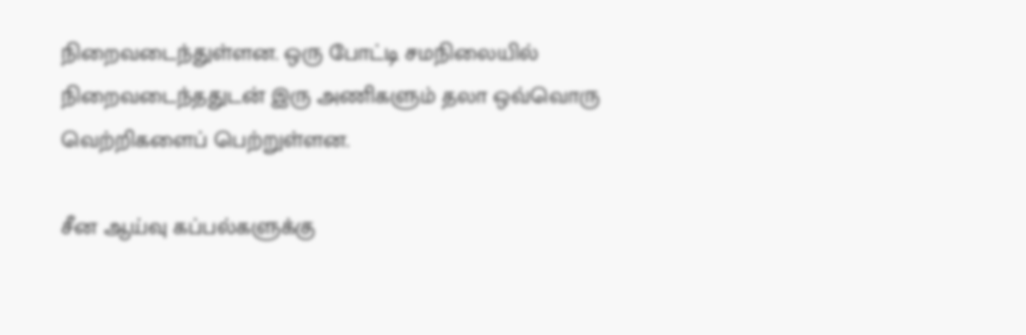நிறைவடைந்துள்ளன. ஒரு போட்டி சமநிலையில் நிறைவடைந்ததுடன் இரு அணிகளும் தலா ஒவ்வொரு வெற்றிகளைப் பெற்றுள்ளன.

சீன ஆய்வு கப்பல்களுக்கு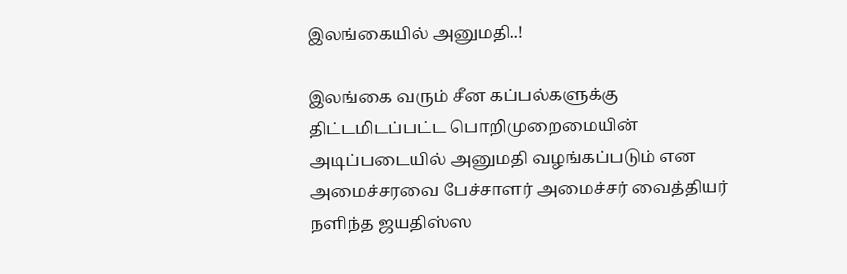இலங்கையில் அனுமதி..!

இலங்கை வரும் சீன கப்பல்களுக்கு திட்டமிடப்பட்ட பொறிமுறைமையின் அடிப்படையில் அனுமதி வழங்கப்படும் என அமைச்சரவை பேச்சாளர் அமைச்சர் வைத்தியர் நளிந்த ஜயதிஸ்ஸ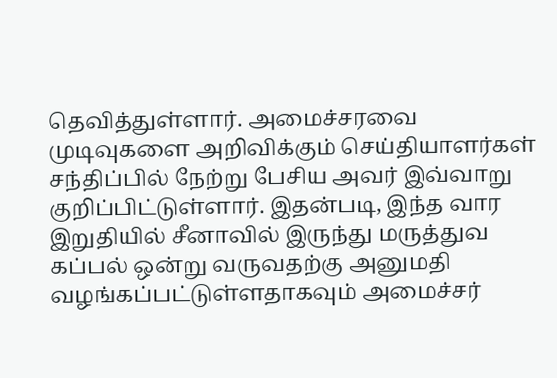தெவித்துள்ளார். அமைச்சரவை முடிவுகளை அறிவிக்கும் செய்தியாளர்கள் சந்திப்பில் நேற்று பேசிய அவர் இவ்வாறு குறிப்பிட்டுள்ளார். இதன்படி, இந்த வார இறுதியில் சீனாவில் இருந்து மருத்துவ கப்பல் ஒன்று வருவதற்கு அனுமதி வழங்கப்பட்டுள்ளதாகவும் அமைச்சர்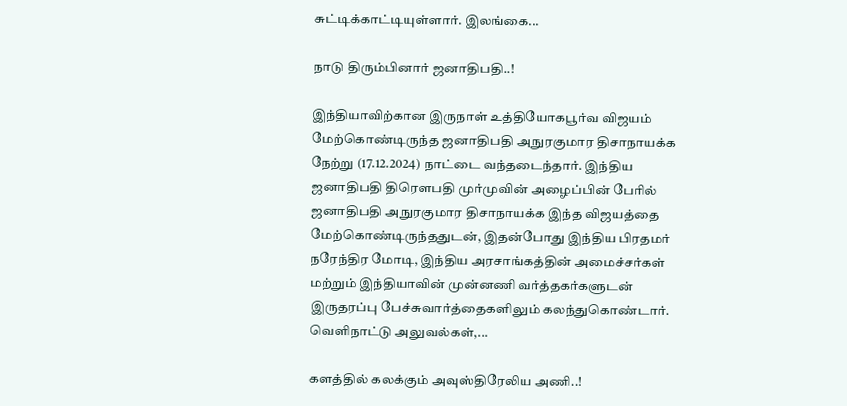சுட்டிக்காட்டியுள்ளார். இலங்கை...

நாடு திரும்பினார் ஜனாதிபதி..!

இந்தியாவிற்கான இருநாள் உத்தியோகபூர்வ விஜயம் மேற்கொண்டிருந்த ஜனாதிபதி அநுரகுமார திசாநாயக்க நேற்று (17.12.2024) நாட்டை வந்தடைந்தார். இந்திய ஜனாதிபதி திரௌபதி முர்முவின் அழைப்பின் பேரில் ஜனாதிபதி அநுரகுமார திசாநாயக்க இந்த விஜயத்தை மேற்கொண்டிருந்ததுடன், இதன்போது இந்திய பிரதமர் நரேந்திர மோடி, இந்திய அரசாங்கத்தின் அமைச்சர்கள் மற்றும் இந்தியாவின் முன்னணி வர்த்தகர்களுடன் இருதரப்பு பேச்சுவார்த்தைகளிலும் கலந்துகொண்டார். வௌிநாட்டு அலுவல்கள்,...

களத்தில் கலக்கும் அவுஸ்திரேலிய அணி..!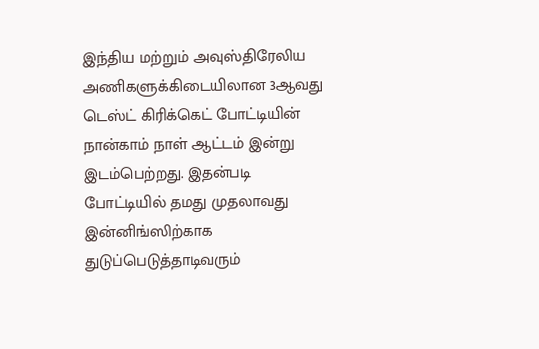இந்திய மற்றும் அவுஸ்திரேலிய அணிகளுக்கிடையிலான 3ஆவது டெஸ்ட் கிரிக்கெட் போட்டியின் நான்காம் நாள் ஆட்டம் இன்று இடம்பெற்றது. இதன்படி போட்டியில் தமது முதலாவது இன்னிங்ஸிற்காக துடுப்பெடுத்தாடிவரும்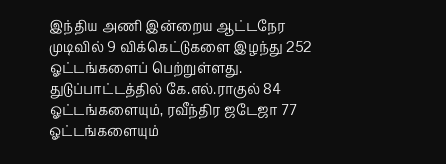இந்திய அணி இன்றைய ஆட்டநேர முடிவில் 9 விக்கெட்டுகளை இழந்து 252 ஓட்டங்களைப் பெற்றுள்ளது. துடுப்பாட்டத்தில் கே.எல்.ராகுல் 84 ஓட்டங்களையும், ரவீந்திர ஜடேஜா 77 ஓட்டங்களையும்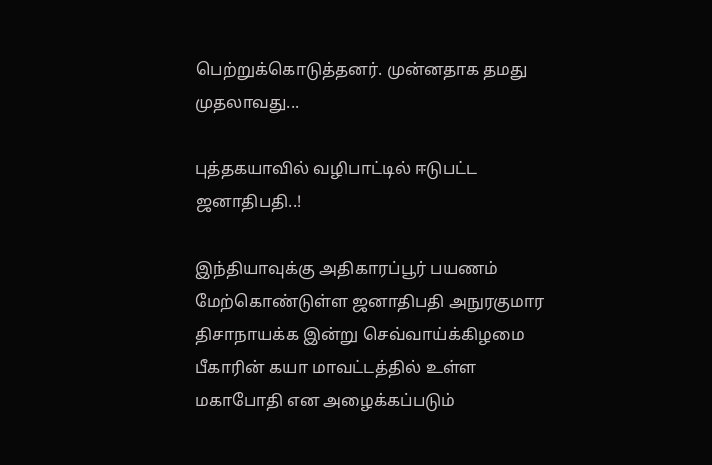பெற்றுக்கொடுத்தனர். முன்னதாக தமது முதலாவது...

புத்தகயாவில் வழிபாட்டில் ஈடுபட்ட ஜனாதிபதி..!

இந்தியாவுக்கு அதிகாரப்பூர் பயணம் மேற்கொண்டுள்ள ஜனாதிபதி அநுரகுமார திசாநாயக்க இன்று செவ்வாய்க்கிழமை பீகாரின் கயா மாவட்டத்தில் உள்ள மகாபோதி என அழைக்கப்படும்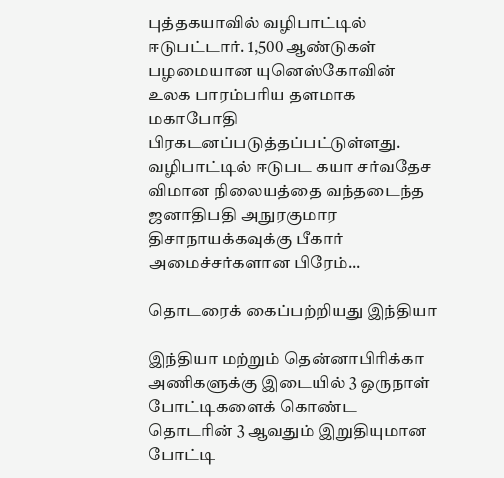புத்தகயாவில் வழிபாட்டில் ஈடுபட்டார். 1,500 ஆண்டுகள் பழமையான யுனெஸ்கோவின் உலக பாரம்பரிய தளமாக மகாபோதி பிரகடனப்படுத்தப்பட்டுள்ளது. வழிபாட்டில் ஈடுபட கயா சர்வதேச விமான நிலையத்தை வந்தடைந்த ஜனாதிபதி அநுரகுமார திசாநாயக்கவுக்கு பீகார் அமைச்சர்களான பிரேம்...

தொடரைக் கைப்பற்றியது இந்தியா

இந்தியா மற்றும் தென்னாபிரிக்கா அணிகளுக்கு இடையில் 3 ஒருநாள் போட்டிகளைக் கொண்ட தொடரின் 3 ஆவதும் இறுதியுமான போட்டி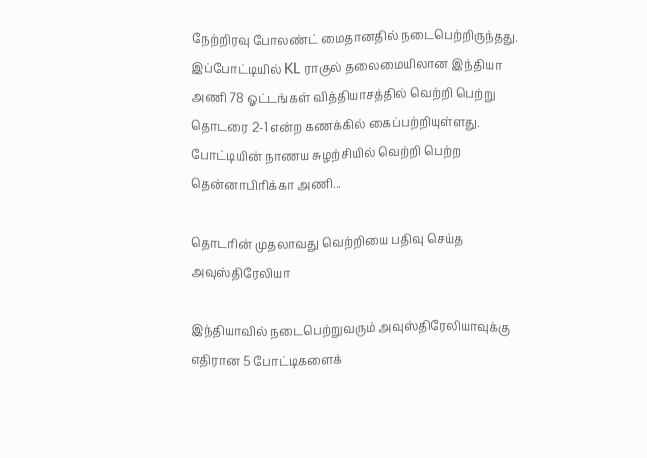நேற்றிரவு போலண்ட் மைதானதில் நடைபெற்றிருந்தது. இப்போட்டியில் KL ராகுல் தலைமையிலான இந்தியா அணி 78 ஓட்டங்கள் வித்தியாசத்தில் வெற்றி பெற்று தொடரை 2-1 என்ற கணக்கில் கைப்பற்றியுள்ளது. போட்டியின் நாணய சுழற்சியில் வெற்றி பெற்ற தென்னாபிரிக்கா அணி...

தொடரின் முதலாவது வெற்றியை பதிவு செய்த அவுஸ்திரேலியா

இந்தியாவில் நடைபெற்றுவரும் அவுஸ்திரேலியாவுக்கு எதிரான 5 போட்டிகளைக்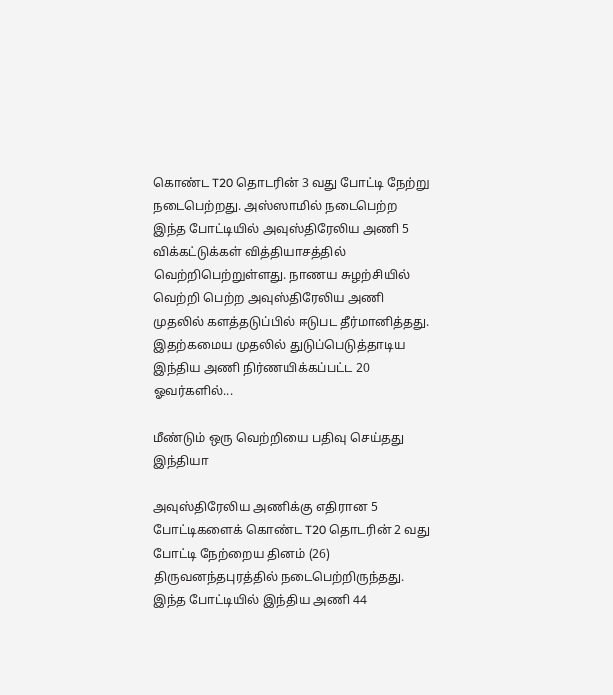கொண்ட T20 தொடரின் 3 வது போட்டி நேற்று நடைபெற்றது. அஸ்ஸாமில் நடைபெற்ற இந்த போட்டியில் அவுஸ்திரேலிய அணி 5 விக்கட்டுக்கள் வித்தியாசத்தில் வெற்றிபெற்றுள்ளது. நாணய சுழற்சியில் வெற்றி பெற்ற அவுஸ்திரேலிய அணி முதலில் களத்தடுப்பில் ஈடுபட தீர்மானித்தது. இதற்கமைய முதலில் துடுப்பெடுத்தாடிய இந்திய அணி நிர்ணயிக்கப்பட்ட 20 ஓவர்களில்...

மீண்டும் ஒரு வெற்றியை பதிவு செய்தது இந்தியா

அவுஸ்திரேலிய அணிக்கு எதிரான 5 போட்டிகளைக் கொண்ட T20 தொடரின் 2 வது போட்டி நேற்றைய தினம் (26) திருவனந்தபுரத்தில் நடைபெற்றிருந்தது. இந்த போட்டியில் இந்திய அணி 44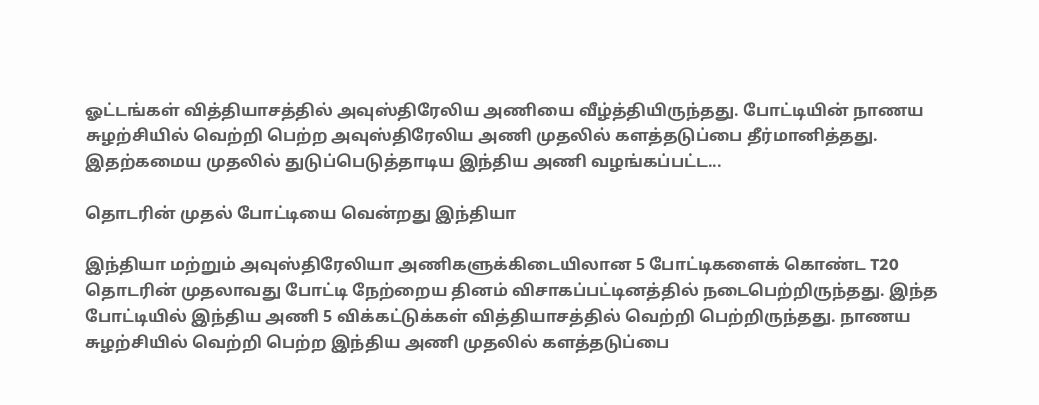ஓட்டங்கள் வித்தியாசத்தில் அவுஸ்திரேலிய அணியை வீழ்த்தியிருந்தது. போட்டியின் நாணய சுழற்சியில் வெற்றி பெற்ற அவுஸ்திரேலிய அணி முதலில் களத்தடுப்பை தீர்மானித்தது. இதற்கமைய முதலில் துடுப்பெடுத்தாடிய இந்திய அணி வழங்கப்பட்ட...

தொடரின் முதல் போட்டியை வென்றது இந்தியா

இந்தியா மற்றும் அவுஸ்திரேலியா அணிகளுக்கிடையிலான 5 போட்டிகளைக் கொண்ட T20 தொடரின் முதலாவது போட்டி நேற்றைய தினம் விசாகப்பட்டினத்தில் நடைபெற்றிருந்தது. இந்த போட்டியில் இந்திய அணி 5 விக்கட்டுக்கள் வித்தியாசத்தில் வெற்றி பெற்றிருந்தது. நாணய சுழற்சியில் வெற்றி பெற்ற இந்திய அணி முதலில் களத்தடுப்பை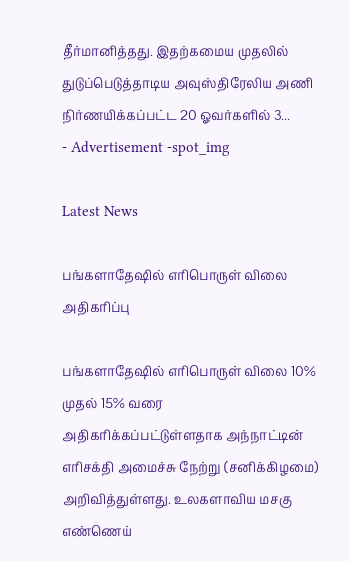தீர்மானித்தது. இதற்கமைய முதலில் துடுப்பெடுத்தாடிய அவுஸ்திரேலிய அணி நிர்ணயிக்கப்பட்ட 20 ஓவர்களில் 3...
- Advertisement -spot_img

Latest News

பங்களாதேஷில் எரிபொருள் விலை அதிகரிப்பு

பங்களாதேஷில் எரிபொருள் விலை 10% முதல் 15% வரை அதிகரிக்கப்பட்டுள்ளதாக அந்நாட்டின் எரிசக்தி அமைச்சு நேற்று (சனிக்கிழமை) அறிவித்துள்ளது. உலகளாவிய மசகு எண்ணெய்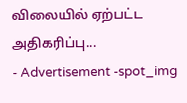விலையில் ஏற்பட்ட அதிகரிப்பு...
- Advertisement -spot_img